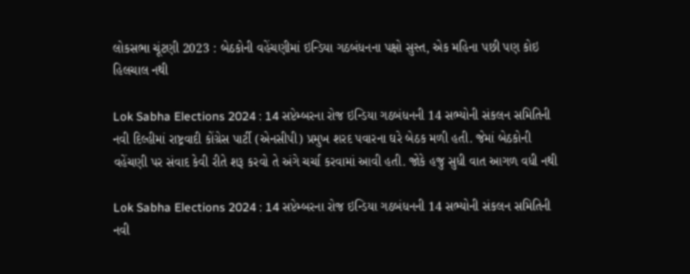લોકસભા ચૂંટણી 2023 : બેઠકોની વહેંચણીમાં ઇન્ડિયા ગઠબંધનના પક્ષો સુસ્ત, એક મહિના પછી પણ કોઇ હિલચાલ નથી

Lok Sabha Elections 2024 : 14 સપ્ટેમ્બરના રોજ ઇન્ડિયા ગઠબંધનની 14 સભ્યોની સંકલન સમિતિની નવી દિલ્હીમાં રાષ્ટ્રવાદી કોંગ્રેસ પાર્ટી (એનસીપી) પ્રમુખ શરદ પવારના ઘરે બેઠક મળી હતી. જેમાં બેઠકોની વહેંચણી પર સંવાદ કેવી રીતે શરૂ કરવો તે અંગે ચર્ચા કરવામાં આવી હતી. જોકે હજુ સુધી વાત આગળ વધી નથી

Lok Sabha Elections 2024 : 14 સપ્ટેમ્બરના રોજ ઇન્ડિયા ગઠબંધનની 14 સભ્યોની સંકલન સમિતિની નવી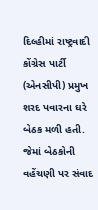દિલ્હીમાં રાષ્ટ્રવાદી કોંગ્રેસ પાર્ટી (એનસીપી) પ્રમુખ શરદ પવારના ઘરે બેઠક મળી હતી. જેમાં બેઠકોની વહેંચણી પર સંવાદ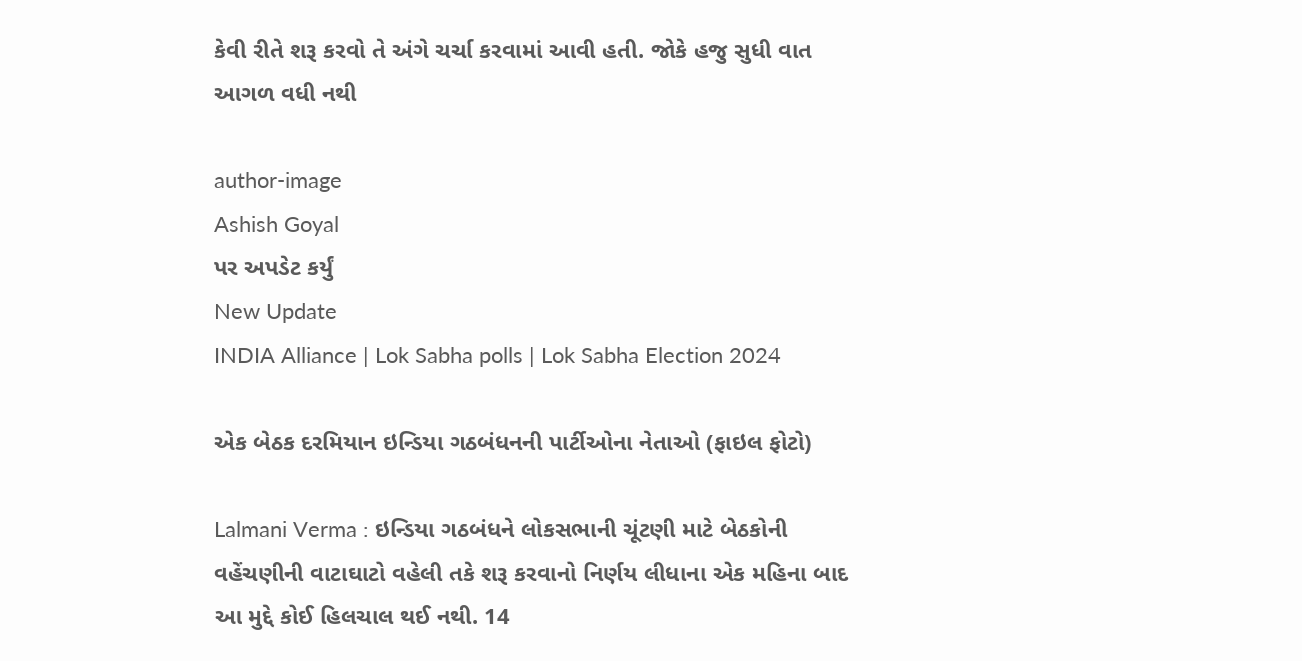કેવી રીતે શરૂ કરવો તે અંગે ચર્ચા કરવામાં આવી હતી. જોકે હજુ સુધી વાત આગળ વધી નથી

author-image
Ashish Goyal
પર અપડેટ કર્યું
New Update
INDIA Alliance | Lok Sabha polls | Lok Sabha Election 2024

એક બેઠક દરમિયાન ઇન્ડિયા ગઠબંધનની પાર્ટીઓના નેતાઓ (ફાઇલ ફોટો)

Lalmani Verma : ઇન્ડિયા ગઠબંધને લોકસભાની ચૂંટણી માટે બેઠકોની વહેંચણીની વાટાઘાટો વહેલી તકે શરૂ કરવાનો નિર્ણય લીધાના એક મહિના બાદ આ મુદ્દે કોઈ હિલચાલ થઈ નથી. 14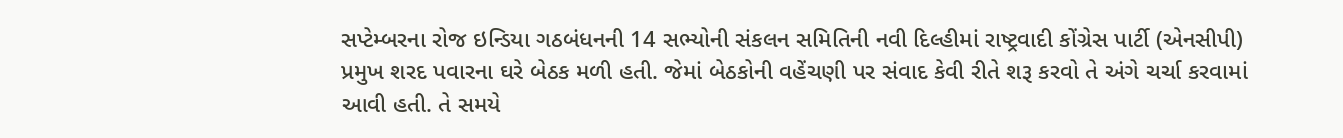સપ્ટેમ્બરના રોજ ઇન્ડિયા ગઠબંધનની 14 સભ્યોની સંકલન સમિતિની નવી દિલ્હીમાં રાષ્ટ્રવાદી કોંગ્રેસ પાર્ટી (એનસીપી) પ્રમુખ શરદ પવારના ઘરે બેઠક મળી હતી. જેમાં બેઠકોની વહેંચણી પર સંવાદ કેવી રીતે શરૂ કરવો તે અંગે ચર્ચા કરવામાં આવી હતી. તે સમયે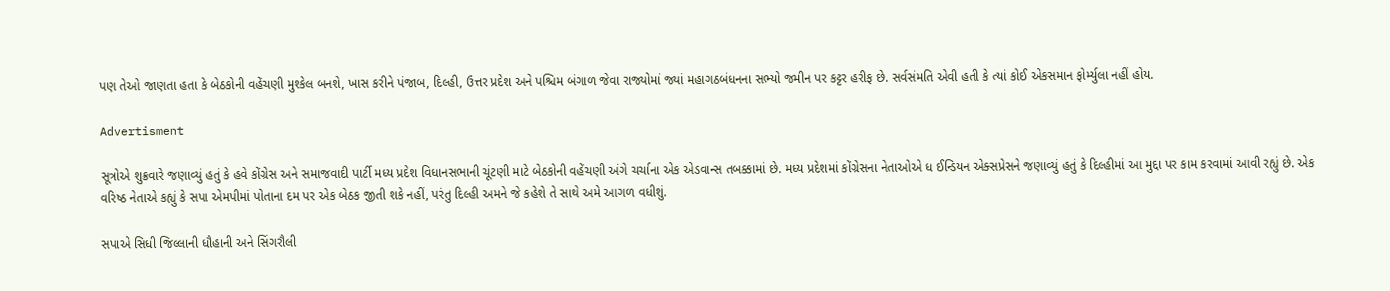પણ તેઓ જાણતા હતા કે બેઠકોની વહેંચણી મુશ્કેલ બનશે, ખાસ કરીને પંજાબ, દિલ્હી, ઉત્તર પ્રદેશ અને પશ્ચિમ બંગાળ જેવા રાજ્યોમાં જ્યાં મહાગઠબંધનના સભ્યો જમીન પર કટ્ટર હરીફ છે. સર્વસંમતિ એવી હતી કે ત્યાં કોઈ એકસમાન ફોર્મ્યુલા નહીં હોય.

Advertisment

સૂત્રોએ શુક્રવારે જણાવ્યું હતું કે હવે કોંગ્રેસ અને સમાજવાદી પાર્ટી મધ્ય પ્રદેશ વિધાનસભાની ચૂંટણી માટે બેઠકોની વહેંચણી અંગે ચર્ચાના એક એડવાન્સ તબક્કામાં છે. મધ્ય પ્રદેશમાં કોંગ્રેસના નેતાઓએ ધ ઈન્ડિયન એક્સપ્રેસને જણાવ્યું હતું કે દિલ્હીમાં આ મુદ્દા પર કામ કરવામાં આવી રહ્યું છે. એક વરિષ્ઠ નેતાએ કહ્યું કે સપા એમપીમાં પોતાના દમ પર એક બેઠક જીતી શકે નહીં, પરંતુ દિલ્હી અમને જે કહેશે તે સાથે અમે આગળ વધીશું.

સપાએ સિધી જિલ્લાની ધૌહાની અને સિંગરૌલી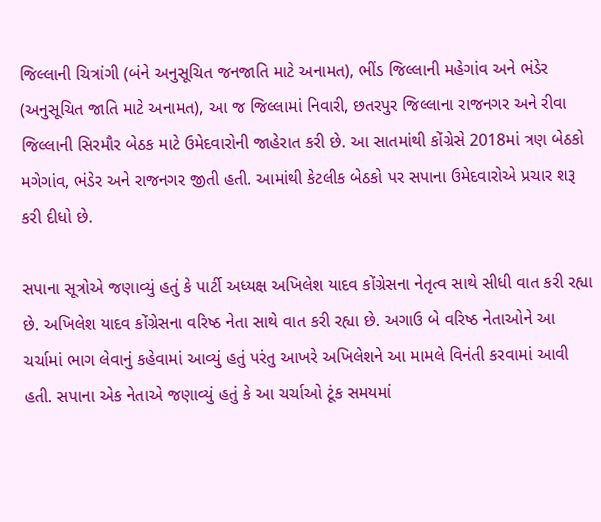જિલ્લાની ચિત્રાંગી (બંને અનુસૂચિત જનજાતિ માટે અનામત), ભીંડ જિલ્લાની મહેગાંવ અને ભંડેર (અનુસૂચિત જાતિ માટે અનામત), આ જ જિલ્લામાં નિવારી, છતરપુર જિલ્લાના રાજનગર અને રીવા જિલ્લાની સિરમૌર બેઠક માટે ઉમેદવારોની જાહેરાત કરી છે. આ સાતમાંથી કોંગ્રેસે 2018માં ત્રણ બેઠકો મગેગાંવ, ભંડેર અને રાજનગર જીતી હતી. આમાંથી કેટલીક બેઠકો પર સપાના ઉમેદવારોએ પ્રચાર શરૂ કરી દીધો છે.

સપાના સૂત્રોએ જણાવ્યું હતું કે પાર્ટી અધ્યક્ષ અખિલેશ યાદવ કોંગ્રેસના નેતૃત્વ સાથે સીધી વાત કરી રહ્યા છે. અખિલેશ યાદવ કોંગ્રેસના વરિષ્ઠ નેતા સાથે વાત કરી રહ્યા છે. અગાઉ બે વરિષ્ઠ નેતાઓને આ ચર્ચામાં ભાગ લેવાનું કહેવામાં આવ્યું હતું પરંતુ આખરે અખિલેશને આ મામલે વિનંતી કરવામાં આવી હતી. સપાના એક નેતાએ જણાવ્યું હતું કે આ ચર્ચાઓ ટૂંક સમયમાં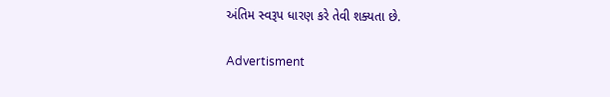અંતિમ સ્વરૂપ ધારણ કરે તેવી શક્યતા છે.

Advertisment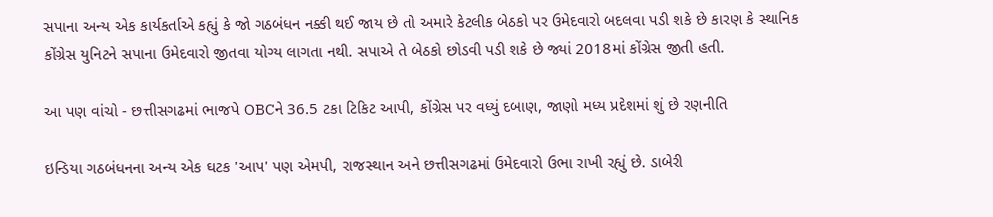સપાના અન્ય એક કાર્યકર્તાએ કહ્યું કે જો ગઠબંધન નક્કી થઈ જાય છે તો અમારે કેટલીક બેઠકો પર ઉમેદવારો બદલવા પડી શકે છે કારણ કે સ્થાનિક કોંગ્રેસ યુનિટને સપાના ઉમેદવારો જીતવા યોગ્ય લાગતા નથી. સપાએ તે બેઠકો છોડવી પડી શકે છે જ્યાં 2018માં કોંગ્રેસ જીતી હતી.

આ પણ વાંચો - છત્તીસગઢમાં ભાજપે OBCને 36.5 ટકા ટિકિટ આપી, કોંગ્રેસ પર વધ્યું દબાણ, જાણો મધ્ય પ્રદેશમાં શું છે રણનીતિ

ઇન્ડિયા ગઠબંધનના અન્ય એક ઘટક 'આપ' પણ એમપી, રાજસ્થાન અને છત્તીસગઢમાં ઉમેદવારો ઉભા રાખી રહ્યું છે. ડાબેરી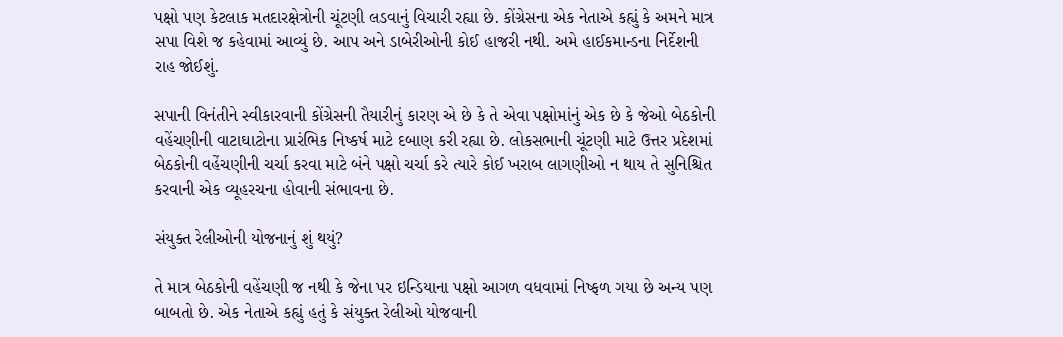પક્ષો પણ કેટલાક મતદારક્ષેત્રોની ચૂંટણી લડવાનું વિચારી રહ્યા છે. કોંગ્રેસના એક નેતાએ કહ્યું કે અમને માત્ર સપા વિશે જ કહેવામાં આવ્યું છે. આપ અને ડાબેરીઓની કોઈ હાજરી નથી. અમે હાઈકમાન્ડના નિર્દેશની રાહ જોઈશું.

સપાની વિનંતીને સ્વીકારવાની કોંગ્રેસની તૈયારીનું કારણ એ છે કે તે એવા પક્ષોમાંનું એક છે કે જેઓ બેઠકોની વહેંચણીની વાટાઘાટોના પ્રારંભિક નિષ્કર્ષ માટે દબાણ કરી રહ્યા છે. લોકસભાની ચૂંટણી માટે ઉત્તર પ્રદેશમાં બેઠકોની વહેંચણીની ચર્ચા કરવા માટે બંને પક્ષો ચર્ચા કરે ત્યારે કોઈ ખરાબ લાગણીઓ ન થાય તે સુનિશ્ચિત કરવાની એક વ્યૂહરચના હોવાની સંભાવના છે.

સંયુક્ત રેલીઓની યોજનાનું શું થયું?

તે માત્ર બેઠકોની વહેંચણી જ નથી કે જેના પર ઇન્ડિયાના પક્ષો આગળ વધવામાં નિષ્ફળ ગયા છે અન્ય પણ બાબતો છે. એક નેતાએ કહ્યું હતું કે સંયુક્ત રેલીઓ યોજવાની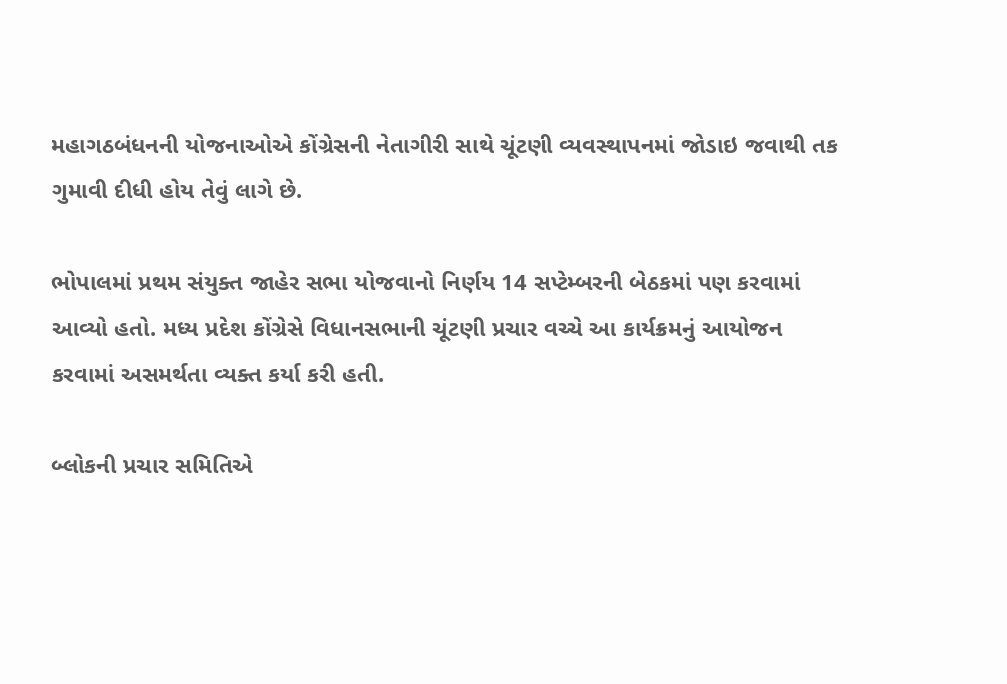મહાગઠબંધનની યોજનાઓએ કોંગ્રેસની નેતાગીરી સાથે ચૂંટણી વ્યવસ્થાપનમાં જોડાઇ જવાથી તક ગુમાવી દીધી હોય તેવું લાગે છે.

ભોપાલમાં પ્રથમ સંયુક્ત જાહેર સભા યોજવાનો નિર્ણય 14 સપ્ટેમ્બરની બેઠકમાં પણ કરવામાં આવ્યો હતો. મધ્ય પ્રદેશ કોંગ્રેસે વિધાનસભાની ચૂંટણી પ્રચાર વચ્ચે આ કાર્યક્રમનું આયોજન કરવામાં અસમર્થતા વ્યક્ત કર્યા કરી હતી.

બ્લોકની પ્રચાર સમિતિએ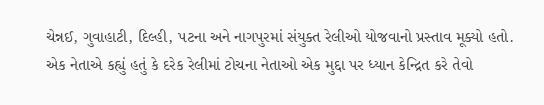ચેન્નઈ, ગુવાહાટી, દિલ્હી, પટના અને નાગપુરમાં સંયુક્ત રેલીઓ યોજવાનો પ્રસ્તાવ મૂક્યો હતો. એક નેતાએ કહ્યું હતું કે દરેક રેલીમાં ટોચના નેતાઓ એક મુદ્દા પર ધ્યાન કેન્દ્રિત કરે તેવો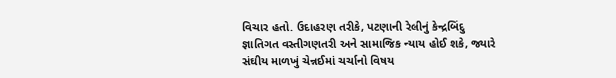વિચાર હતો. ઉદાહરણ તરીકે, પટણાની રેલીનું કેન્દ્રબિંદુ જ્ઞાતિગત વસ્તીગણતરી અને સામાજિક ન્યાય હોઈ શકે, જ્યારે સંઘીય માળખું ચેન્નઈમાં ચર્ચાનો વિષય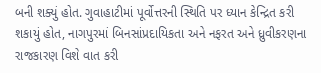બની શક્યું હોત. ગુવાહાટીમાં પૂર્વોત્તરની સ્થિતિ પર ધ્યાન કેન્દ્રિત કરી શકાયું હોત, નાગપુરમાં બિનસાંપ્રદાયિકતા અને નફરત અને ધ્રુવીકરણના રાજકારણ વિશે વાત કરી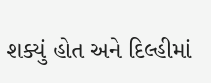શક્યું હોત અને દિલ્હીમાં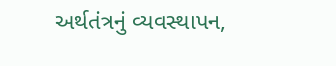અર્થતંત્રનું વ્યવસ્થાપન,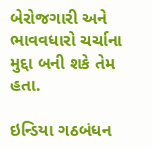બેરોજગારી અને ભાવવધારો ચર્ચાના મુદ્દા બની શકે તેમ હતા.

ઇન્ડિયા ગઠબંધન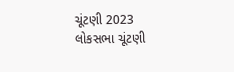ચૂંટણી 2023 લોકસભા ચૂંટણી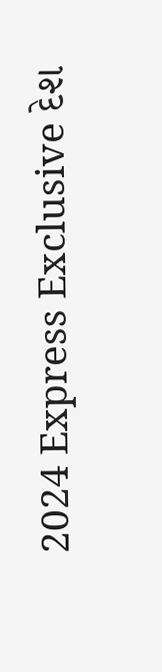2024 Express Exclusive દેશ